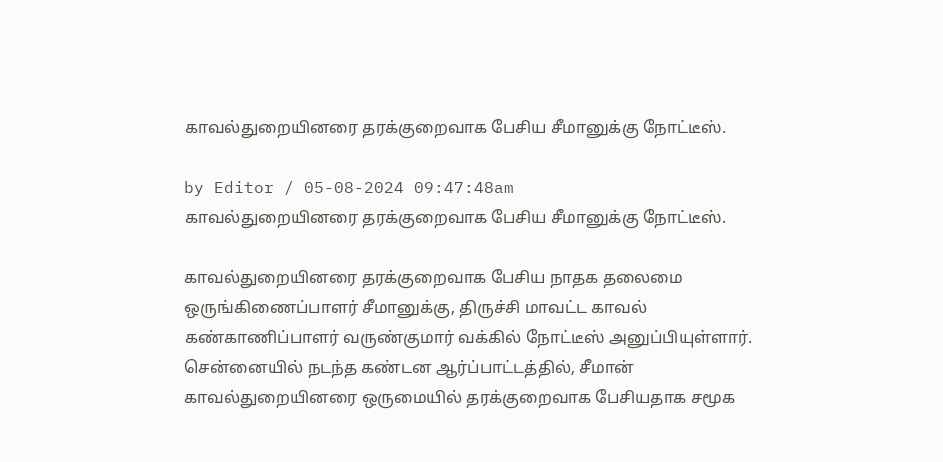காவல்துறையினரை தரக்குறைவாக பேசிய சீமானுக்கு நோட்டீஸ்.

by Editor / 05-08-2024 09:47:48am
காவல்துறையினரை தரக்குறைவாக பேசிய சீமானுக்கு நோட்டீஸ்.

காவல்துறையினரை தரக்குறைவாக பேசிய நாதக தலைமை ஒருங்கிணைப்பாளர் சீமானுக்கு, திருச்சி மாவட்ட காவல் கண்காணிப்பாளர் வருண்குமார் வக்கில் நோட்டீஸ் அனுப்பியுள்ளார். சென்னையில் நடந்த கண்டன ஆர்ப்பாட்டத்தில், சீமான் காவல்துறையினரை ஒருமையில் தரக்குறைவாக பேசியதாக சமூக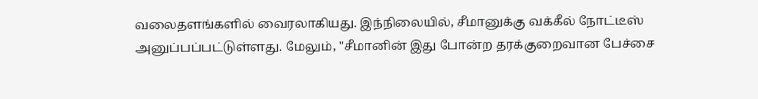வலைதளங்களில் வைரலாகியது. இந்நிலையில், சீமானுக்கு வக்கீல் நோட்டீஸ் அனுப்பப்பட்டுள்ளது. மேலும், "சீமானின் இது போன்ற தரக்குறைவான பேச்சை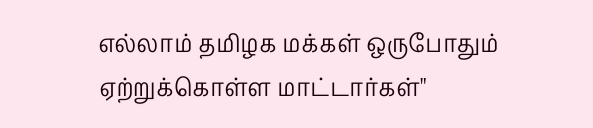எல்லாம் தமிழக மக்கள் ஒருபோதும் ஏற்றுக்கொள்ள மாட்டார்கள்"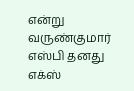என்று வருண்குமார் எஸ்பி தனது எக்ஸ்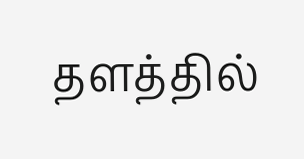தளத்தில்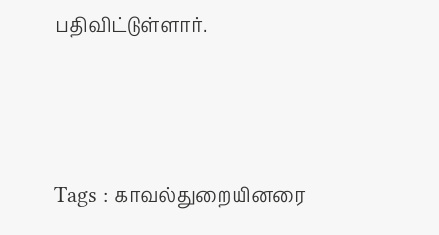பதிவிட்டுள்ளார்.




Tags : காவல்துறையினரை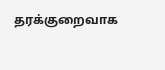தரக்குறைவாக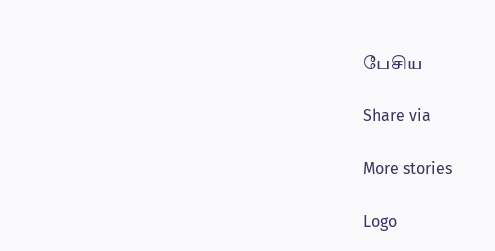பேசிய

Share via

More stories

Logo